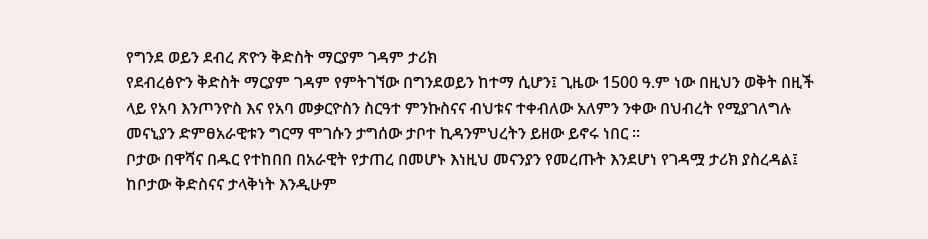የግንደ ወይን ደብረ ጽዮን ቅድስት ማርያም ገዳም ታሪክ
የደብረፅዮን ቅድስት ማርያም ገዳም የምትገኘው በግንደወይን ከተማ ሲሆን፤ ጊዜው 1500 ዓ.ም ነው በዚህን ወቅት በዚች ላይ የአባ እንጦንዮስ እና የአባ መቃርዮስን ስርዓተ ምንኩስናና ብህቱና ተቀብለው አለምን ንቀው በህብረት የሚያገለግሉ መናኒያን ድምፀአራዊቱን ግርማ ሞገሱን ታግሰው ታቦተ ኪዳንምህረትን ይዘው ይኖሩ ነበር ፡፡
ቦታው በዋሻና በዱር የተከበበ በአራዊት የታጠረ በመሆኑ እነዚህ መናንያን የመረጡት እንደሆነ የገዳሟ ታሪክ ያስረዳል፤ ከቦታው ቅድስናና ታላቅነት እንዲሁም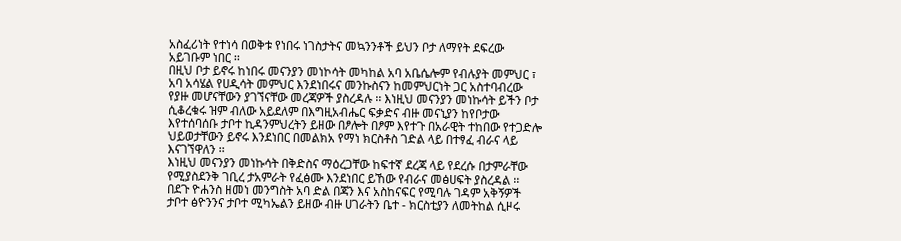አስፈሪነት የተነሳ በወቅቱ የነበሩ ነገስታትና መኳንንቶች ይህን ቦታ ለማየት ደፍረው አይገቡም ነበር ፡፡
በዚህ ቦታ ይኖሩ ከነበሩ መናንያን መነኮሳት መካከል አባ አቤሴሎም የብሉያት መምህር ፣ አባ አሳሄል የሀዲሳት መምህር እንደነበሩና መንኩስናን ከመምህርነት ጋር አስተባብረው የያዙ መሆናቸውን ያገኘናቸው መረጃዎች ያስረዳሉ ፡፡ እነዚህ መናንያን መነኩሳት ይችን ቦታ ሲቆረቁሩ ዝም ብለው አይደለም በእግዚአብሔር ፍቃድና ብዙ መናኒያን ከየቦታው እየተሰባሰቡ ታቦተ ኪዳንምህረትን ይዘው በፆሎት በፆም እየተጉ በአራዊት ተከበው የተጋድሎ ህይወታቸውን ይኖሩ እንደነበር በመልክአ የማነ ክርስቶስ ገድል ላይ በተፃፈ ብራና ላይ እናገኘዋለን ፡፡
እነዚህ መናንያን መነኩሳት በቅድስና ማዕረጋቸው ከፍተኛ ደረጃ ላይ የደረሱ በታምራቸው የሚያስደንቅ ገቢረ ታአምራት የፈፅሙ እንደነበር ይኸው የብራና መፅሀፍት ያስረዳል ፡፡ በደጉ ዮሐንስ ዘመነ መንግስት አባ ድል በጃን እና አስከናፍር የሚባሉ ገዳም አቅኝዎች ታቦተ ፅዮንንና ታቦተ ሚካኤልን ይዘው ብዙ ሀገራትን ቤተ - ክርስቲያን ለመትከል ሲዞሩ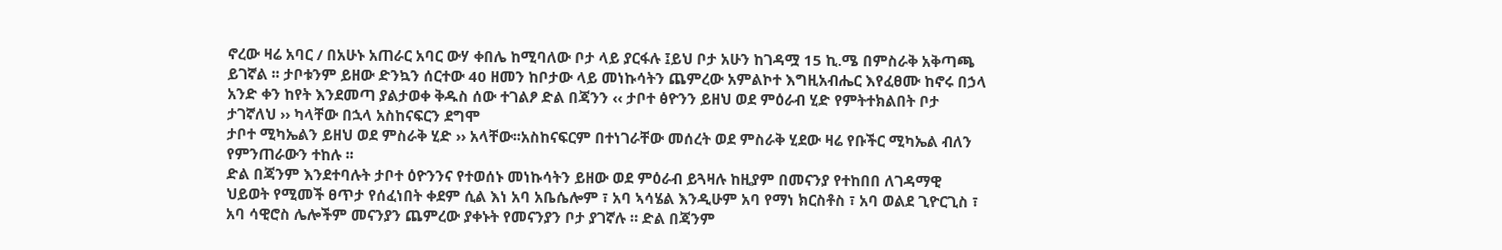ኖረው ዛሬ አባር / በአሁኑ አጠራር አባር ውሃ ቀበሌ ከሚባለው ቦታ ላይ ያርፋሉ ፤ይህ ቦታ አሁን ከገዳሟ 15 ኪ.ሜ በምስራቅ አቅጣጫ ይገኛል ፡፡ ታቦቱንም ይዘው ድንኳን ሰርተው 40 ዘመን ከቦታው ላይ መነኩሳትን ጨምረው አምልኮተ እግዚአብሔር እየፈፀሙ ከኖሩ በኃላ አንድ ቀን ከየት እንደመጣ ያልታወቀ ቅዱስ ሰው ተገልፆ ድል በጃንን ‹‹ ታቦተ ፅዮንን ይዘህ ወደ ምዕራብ ሂድ የምትተክልበት ቦታ ታገኛለህ ›› ካላቸው በኋላ አስከናፍርን ደግሞ
ታቦተ ሚካኤልን ይዘህ ወደ ምስራቅ ሂድ ›› አላቸው፡፡አስከናፍርም በተነገራቸው መሰረት ወደ ምስራቅ ሂደው ዛሬ የቡችር ሚካኤል ብለን የምንጠራውን ተከሉ ፡፡
ድል በጃንም እንደተባሉት ታቦተ ዕዮንንና የተወሰኑ መነኩሳትን ይዘው ወደ ምዕራብ ይጓዛሉ ከዚያም በመናንያ የተከበበ ለገዳማዊ ህይወት የሚመች ፀጥታ የሰፈነበት ቀደም ሲል እነ አባ አቤሴሎም ፣ አባ ኣሳሄል እንዲሁም አባ የማነ ክርስቶስ ፣ አባ ወልደ ጊዮርጊስ ፣ አባ ሳዊሮስ ሌሎችም መናንያን ጨምረው ያቀኑት የመናንያን ቦታ ያገኛሉ ። ድል በጃንም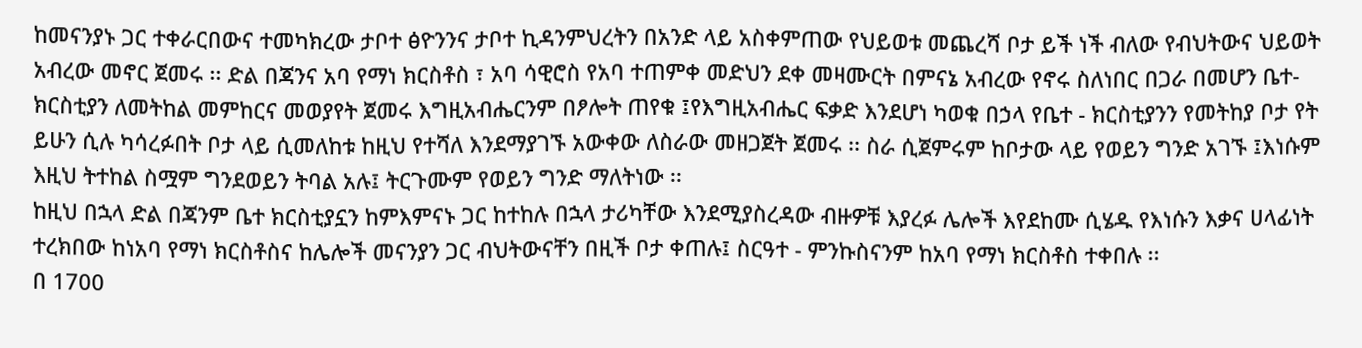ከመናንያኑ ጋር ተቀራርበውና ተመካክረው ታቦተ ፅዮንንና ታቦተ ኪዳንምህረትን በአንድ ላይ አስቀምጠው የህይወቱ መጨረሻ ቦታ ይች ነች ብለው የብህትውና ህይወት አብረው መኖር ጀመሩ ፡፡ ድል በጃንና አባ የማነ ክርስቶስ ፣ አባ ሳዊሮስ የአባ ተጠምቀ መድህን ደቀ መዛሙርት በምናኔ አብረው የኖሩ ስለነበር በጋራ በመሆን ቤተ- ክርስቲያን ለመትከል መምከርና መወያየት ጀመሩ እግዚአብሔርንም በፆሎት ጠየቁ ፤የእግዚአብሔር ፍቃድ እንደሆነ ካወቁ በኃላ የቤተ - ክርስቲያንን የመትከያ ቦታ የት ይሁን ሲሉ ካሳረፉበት ቦታ ላይ ሲመለከቱ ከዚህ የተሻለ እንደማያገኙ አውቀው ለስራው መዘጋጀት ጀመሩ ፡፡ ስራ ሲጀምሩም ከቦታው ላይ የወይን ግንድ አገኙ ፤እነሱም እዚህ ትተከል ስሟም ግንደወይን ትባል አሉ፤ ትርጉሙም የወይን ግንድ ማለትነው ፡፡
ከዚህ በኋላ ድል በጃንም ቤተ ክርስቲያኗን ከምእምናኑ ጋር ከተከሉ በኋላ ታሪካቸው እንደሚያስረዳው ብዙዎቹ እያረፉ ሌሎች እየደከሙ ሲሄዱ የእነሱን እቃና ሀላፊነት ተረክበው ከነአባ የማነ ክርስቶስና ከሌሎች መናንያን ጋር ብህትውናቸን በዚች ቦታ ቀጠሉ፤ ስርዓተ - ምንኩስናንም ከአባ የማነ ክርስቶስ ተቀበሉ ፡፡
በ 1700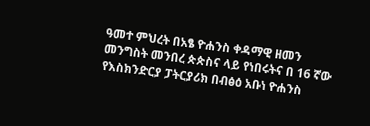ዓመተ ምህረት በአፄ ዮሐንስ ቀዳማዊ ዘመን መንግስት መንበረ ጵጵስና ላይ የነበሩትና በ 16 ኛው የእስክንድርያ ፓትርያሪክ በብፅዕ አቡነ ዮሐንስ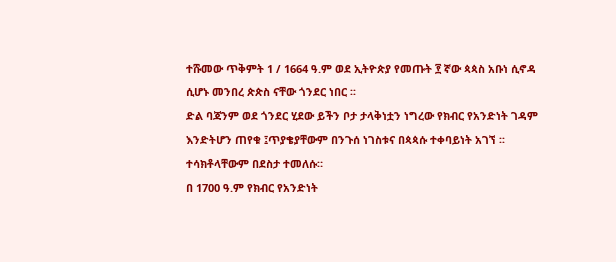ተሹመው ጥቅምት 1 / 1664 ዓ.ም ወደ ኢትዮጵያ የመጡት ፻ ኛው ጳጳስ አቡነ ሲኖዳ ሲሆኑ መንበረ ጵጵስ ናቸው ጎንደር ነበር ፡፡
ድል ባጃንም ወደ ጎንደር ሂደው ይችን ቦታ ታላቅነቷን ነግረው የክብር የአንድነት ገዳም እንድትሆን ጠየቁ ፤ጥያቄያቸውም በንጉሰ ነገስቱና በጳጳሱ ተቀባይነት አገኘ ፡፡ ተሳክቶላቸውም በደስታ ተመለሱ።
በ 1700 ዓ.ም የክብር የአንድነት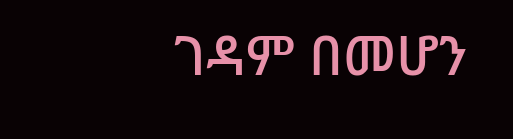ገዳም በመሆን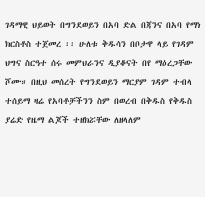ገዳማዊ ህይወት በግንደወይን በአባ ድል በጃንና በአባ የማነ ክርስቶስ ተጀመረ ፡፡ ሁለቱ ቅዱሳን በቦታዋ ላይ የገዳም ህግና ስርዓተ ሰሩ መምህራንና ዲያቆናት በየ ማዕረጋቸው ሾሙ። በዚህ መሰረት የግንደወይን ማርያም ገዳም ተብላ ተሰይማ ዛሬ የአባቶቻችንን ስም በወረብ በቅዱስ የቅዱስ ያሬድ የዜማ ልጆች ተዘክሯቸው ለዘላለም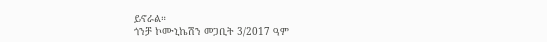ይኖራል።
ጎንቻ ኮሙኒኬሽን መጋቢት 3/2017 ዓም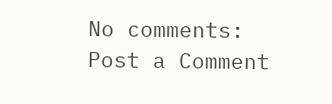No comments:
Post a Comment